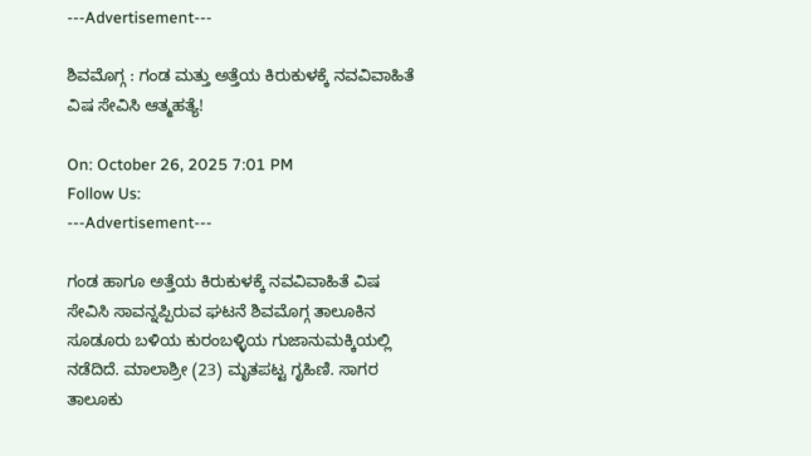---Advertisement---

ಶಿವಮೊಗ್ಗ : ಗಂಡ ಮತ್ತು ಅತ್ತೆಯ ಕಿರುಕುಳಕ್ಕೆ ನವವಿವಾಹಿತೆ ವಿಷ ಸೇವಿಸಿ ಆತ್ಮಹತ್ಯೆ!

On: October 26, 2025 7:01 PM
Follow Us:
---Advertisement---

ಗಂಡ ಹಾಗೂ ಅತ್ತೆಯ ಕಿರುಕುಳಕ್ಕೆ ನವವಿವಾಹಿತೆ ವಿಷ ಸೇವಿಸಿ ಸಾವನ್ನಪ್ಪಿರುವ ಘಟನೆ ಶಿವಮೊಗ್ಗ ತಾಲೂಕಿನ ಸೂಡೂರು ಬಳಿಯ ಕುರಂಬಳ್ಳಿಯ ಗುಜಾನುಮಕ್ಕಿಯಲ್ಲಿ ನಡೆದಿದೆ. ಮಾಲಾಶ್ರೀ (23) ಮೃತಪಟ್ಟ ಗೃಹಿಣಿ. ಸಾಗರ ತಾಲೂಕು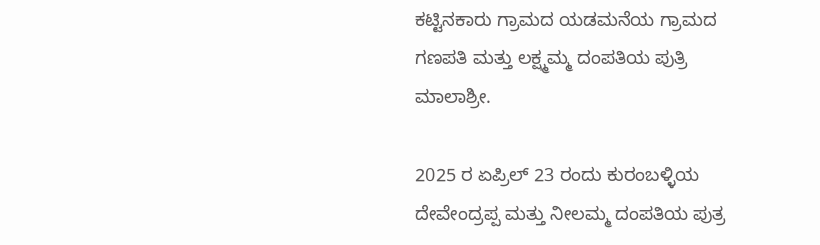ಕಟ್ಟಿನಕಾರು ಗ್ರಾಮದ ಯಡಮನೆಯ ಗ್ರಾಮದ ಗಣಪತಿ ಮತ್ತು ಲಕ್ಷ್ಮಮ್ಮ ದಂಪತಿಯ ಪುತ್ರಿ ಮಾಲಾಶ್ರೀ.

2025 ರ ಏಪ್ರಿಲ್ 23 ರಂದು ಕುರಂಬಳ್ಳಿಯ ದೇವೇಂದ್ರಪ್ಪ ಮತ್ತು ನೀಲಮ್ಮ ದಂಪತಿಯ ಪುತ್ರ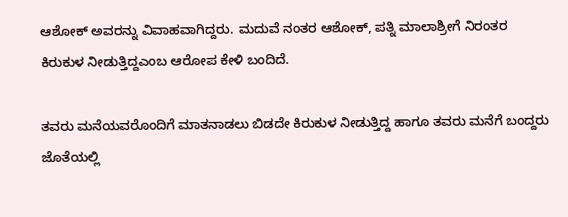ಆಶೋಕ್ ಅವರನ್ನು ವಿವಾಹವಾಗಿದ್ದರು. ಮದುವೆ ನಂತರ ಆಶೋಕ್, ಪತ್ನಿ ಮಾಲಾಶ್ರೀಗೆ ನಿರಂತರ ಕಿರುಕುಳ ನೀಡುತ್ತಿದ್ದಎಂಬ ಆರೋಪ ಕೇಳಿ ಬಂದಿದೆ.

ತವರು ಮನೆಯವರೊಂದಿಗೆ ಮಾತನಾಡಲು ಬಿಡದೇ ಕಿರುಕುಳ ನೀಡುತ್ತಿದ್ದ ಹಾಗೂ ತವರು ಮನೆಗೆ ಬಂದ್ದರು ಜೊತೆಯಲ್ಲಿ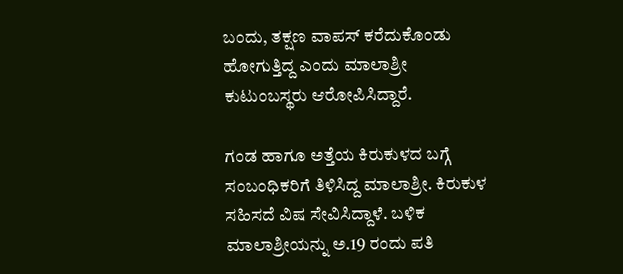ಬಂದು, ತಕ್ಷಣ ವಾಪಸ್ ಕರೆದುಕೊಂಡು ಹೋಗುತ್ತಿದ್ದ ಎಂದು ಮಾಲಾಶ್ರೀ ಕುಟುಂಬಸ್ಥರು ಆರೋಪಿಸಿದ್ದಾರೆ.

ಗಂಡ ಹಾಗೂ ಅತ್ತೆಯ ಕಿರುಕುಳದ ಬಗ್ಗೆ ಸಂಬಂಧಿಕರಿಗೆ ತಿಳಿಸಿದ್ದ ಮಾಲಾಶ್ರೀ. ಕಿರುಕುಳ ಸಹಿಸದೆ ವಿಷ ಸೇವಿಸಿದ್ದಾಳೆ. ಬಳಿಕ ಮಾಲಾಶ್ರೀಯನ್ನು ಅ.19 ರಂದು ಪತಿ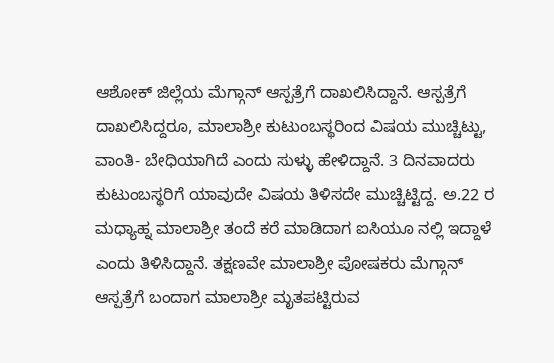ಆಶೋಕ್ ಜಿಲ್ಲೆಯ ಮೆಗ್ಗಾನ್ ಆಸ್ಪತ್ರೆಗೆ ದಾಖಲಿಸಿದ್ದಾನೆ. ಆಸ್ಪತ್ರೆಗೆ ದಾಖಲಿಸಿದ್ದರೂ, ಮಾಲಾಶ್ರೀ ಕುಟುಂಬಸ್ಥರಿಂದ ವಿಷಯ ಮುಚ್ಚಿಟ್ಟು, ವಾಂತಿ- ಬೇಧಿಯಾಗಿದೆ ಎಂದು ಸುಳ್ಳು ಹೇಳಿದ್ದಾನೆ. 3 ದಿನವಾದರು ಕುಟುಂಬಸ್ಥರಿಗೆ ಯಾವುದೇ ವಿಷಯ ತಿಳಿಸದೇ ಮುಚ್ಚಿಟ್ಟಿದ್ದ. ಅ.22 ರ ಮಧ್ಯಾಹ್ನ ಮಾಲಾಶ್ರೀ ತಂದೆ ಕರೆ ಮಾಡಿದಾಗ ಐಸಿಯೂ ನಲ್ಲಿ ಇದ್ದಾಳೆ ಎಂದು ತಿಳಿಸಿದ್ದಾನೆ. ತಕ್ಷಣವೇ ಮಾಲಾಶ್ರೀ ಪೋಷಕರು ಮೆಗ್ಗಾನ್ ಆಸ್ಪತ್ರೆಗೆ ಬಂದಾಗ ಮಾಲಾಶ್ರೀ ಮೃತಪಟ್ಟಿರುವ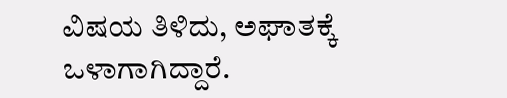ವಿಷಯ ತಿಳಿದು, ಅಘಾತಕ್ಕೆ ಒಳಾಗಾಗಿದ್ದಾರೆ.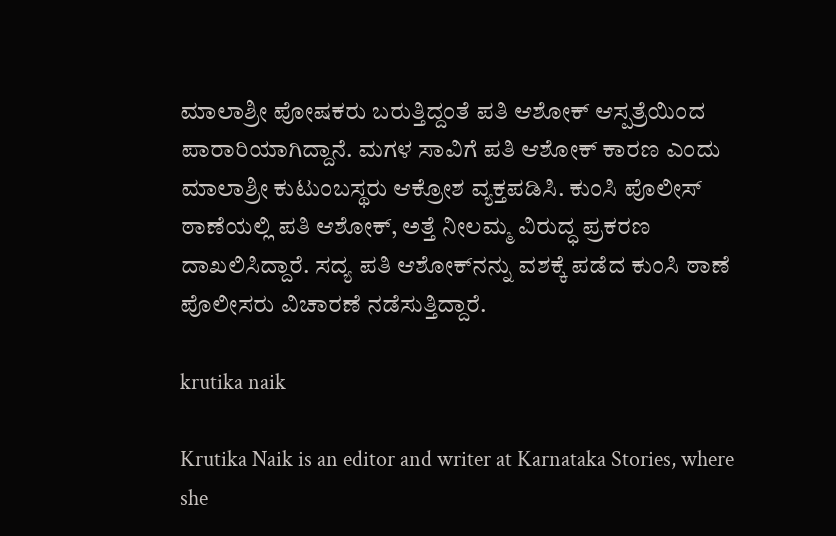ಮಾಲಾಶ್ರೀ ಪೋಷಕರು ಬರುತ್ತಿದ್ದಂತೆ ಪತಿ ಆಶೋಕ್ ಆಸ್ಪತ್ರೆಯಿಂದ ಪಾರಾರಿಯಾಗಿದ್ದಾನೆ. ಮಗಳ ಸಾವಿಗೆ ಪತಿ ಆಶೋಕ್ ಕಾರಣ ಎಂದು ಮಾಲಾಶ್ರೀ ಕುಟುಂಬಸ್ಥರು ಆಕ್ರೋಶ ವ್ಯಕ್ತಪಡಿಸಿ. ಕುಂಸಿ ಪೊಲೀಸ್ ಠಾಣೆಯಲ್ಲಿ ಪತಿ ಆಶೋಕ್, ಅತ್ತೆ ನೀಲಮ್ಮ ವಿರುದ್ಧ ಪ್ರಕರಣ ದಾಖಲಿಸಿದ್ದಾರೆ. ಸದ್ಯ ಪತಿ ಆಶೋಕ್‌ನನ್ನು ವಶಕ್ಕೆ ಪಡೆದ ಕುಂಸಿ ಠಾಣೆ ಪೊಲೀಸರು ವಿಚಾರಣೆ ನಡೆಸುತ್ತಿದ್ದಾರೆ.

krutika naik

Krutika Naik is an editor and writer at Karnataka Stories, where she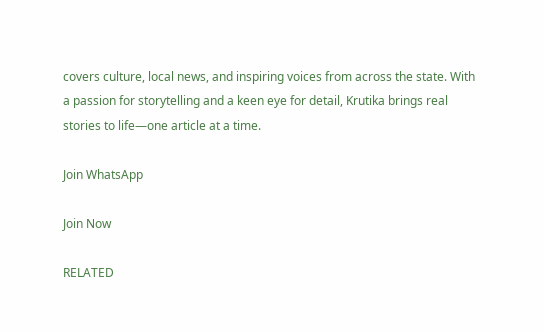covers culture, local news, and inspiring voices from across the state. With a passion for storytelling and a keen eye for detail, Krutika brings real stories to life—one article at a time.

Join WhatsApp

Join Now

RELATED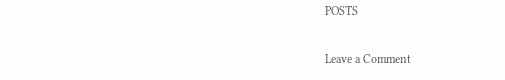POSTS

Leave a Comment